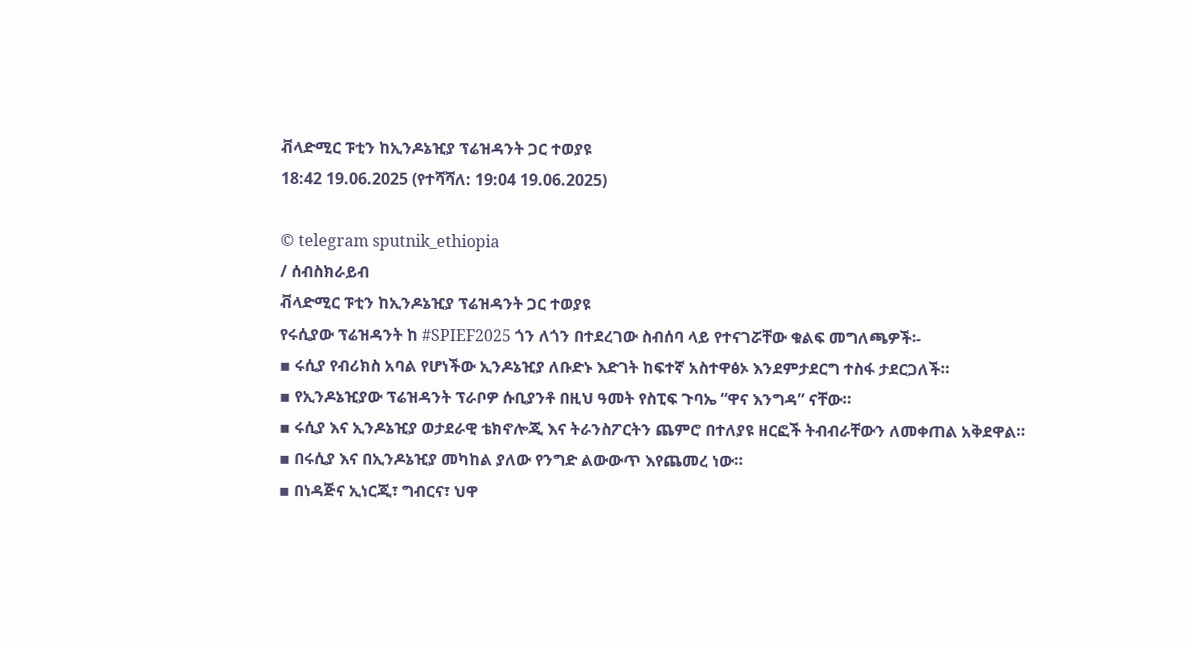ቭላድሚር ፑቲን ከኢንዶኔዢያ ፕሬዝዳንት ጋር ተወያዩ
18:42 19.06.2025 (የተሻሻለ: 19:04 19.06.2025)

© telegram sputnik_ethiopia
/ ሰብስክራይብ
ቭላድሚር ፑቲን ከኢንዶኔዢያ ፕሬዝዳንት ጋር ተወያዩ
የሩሲያው ፕሬዝዳንት ከ #SPIEF2025 ጎን ለጎን በተደረገው ስብሰባ ላይ የተናገሯቸው ቁልፍ መግለጫዎች፡-
▪ ሩሲያ የብሪክስ አባል የሆነችው ኢንዶኔዢያ ለቡድኑ እድገት ከፍተኛ አስተዋፅኦ እንደምታደርግ ተስፋ ታደርጋለች።
▪ የኢንዶኔዢያው ፕሬዝዳንት ፕራቦዎ ሱቢያንቶ በዚህ ዓመት የስፒፍ ጉባኤ “ዋና እንግዳ” ናቸው።
▪ ሩሲያ እና ኢንዶኔዢያ ወታደራዊ ቴክኖሎጂ እና ትራንስፖርትን ጨምሮ በተለያዩ ዘርፎች ትብብራቸውን ለመቀጠል አቅደዋል።
▪ በሩሲያ እና በኢንዶኔዢያ መካከል ያለው የንግድ ልውውጥ እየጨመረ ነው።
▪ በነዳጅና ኢነርጂ፣ ግብርና፣ ህዋ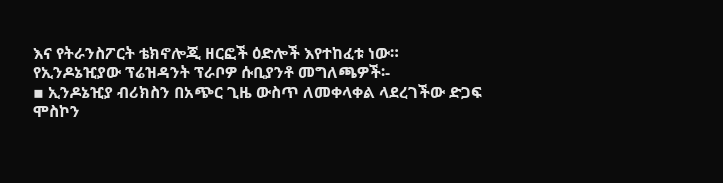እና የትራንስፖርት ቴክኖሎጂ ዘርፎች ዕድሎች እየተከፈቱ ነው።
የኢንዶኔዢያው ፕሬዝዳንት ፕራቦዎ ሱቢያንቶ መግለጫዎች፡-
▪ ኢንዶኔዢያ ብሪክስን በአጭር ጊዜ ውስጥ ለመቀላቀል ላደረገችው ድጋፍ ሞስኮን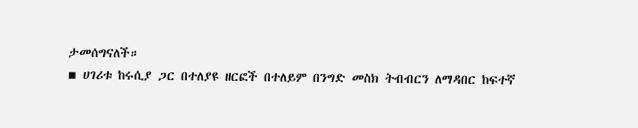ታመሰግናለች።
▪ ሀገሪቱ ከሩሲያ ጋር በተለያዩ ዘርፎች በተለይም በንግድ መስክ ትብብርን ለማዳበር ከፍተኛ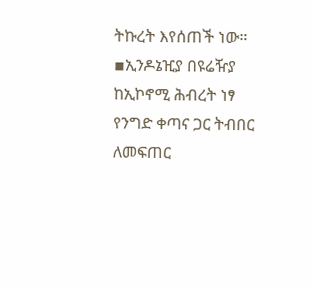ትኩረት እየሰጠች ነው።
▪ኢንዶኔዢያ በዩሬዥያ ከኢኮኖሚ ሕብረት ነፃ የንግድ ቀጣና ጋር ትብበር ለመፍጠር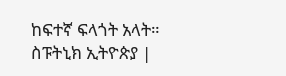ከፍተኛ ፍላጎት አላት።
ስፑትኒክ ኢትዮጵያ |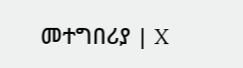መተግበሪያ | X